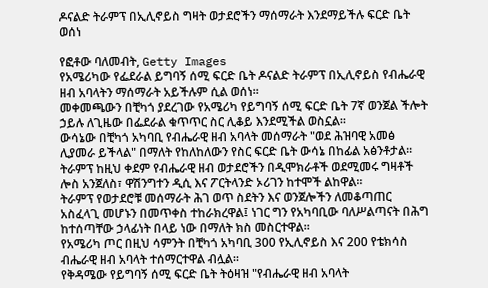ዶናልድ ትራምፕ በኢሊኖይስ ግዛት ወታደሮችን ማሰማራት እንደማይችሉ ፍርድ ቤት ወሰነ

የፎቶው ባለመብት, Getty Images
የአሜሪካው የፌደራል ይግባኝ ሰሚ ፍርድ ቤት ዶናልድ ትራምፕ በኢሊኖይስ የብሔራዊ ዘብ አባላትን ማሰማራት አይችሉም ሲል ወሰነ።
መቀመጫውን በቺካጎ ያደረገው የአሜሪካ የይግባኝ ሰሚ ፍርድ ቤት 7ኛ ወንጀል ችሎት ኃይሉ ለጊዜው በፌደራል ቁጥጥር ስር ሊቆይ እንደሚችል ወስኗል።
ውሳኔው በቺካጎ አካባቢ የብሔራዊ ዘብ አባላት መሰማራት "ወደ ሕዝባዊ አመፅ ሊያመራ ይችላል" በማለት የከለከለውን የስር ፍርድ ቤት ውሳኔ በከፊል አፅንቶታል።
ትራምፕ ከዚህ ቀደም የብሔራዊ ዘብ ወታደሮችን በዲሞክራቶች ወደሚመሩ ግዛቶች ሎስ አንጀለስ፣ ዋሽንግተን ዲሲ እና ፖርትላንድ ኦሪገን ከተሞች ልከዋል።
ትራምፕ የወታደሮቹ መሰማራት ሕገ ወጥ ስደትን እና ወንጀሎችን ለመቆጣጠር አስፈላጊ መሆኑን በመጥቀስ ተከራክረዋል፤ ነገር ግን የአካባቢው ባለሥልጣናት በሕግ ከተሰጣቸው ኃላፊነት በላይ ነው በማለት ክስ መስርተዋል።
የአሜሪካ ጦር በዚህ ሳምንት በቺካጎ አካባቢ 300 የኢሊኖይስ እና 200 የቴክሳስ ብሔራዊ ዘብ አባላት ተሰማርተዋል ብሏል።
የቅዳሜው የይግባኝ ሰሚ ፍርድ ቤት ትዕዛዝ "የብሔራዊ ዘብ አባላት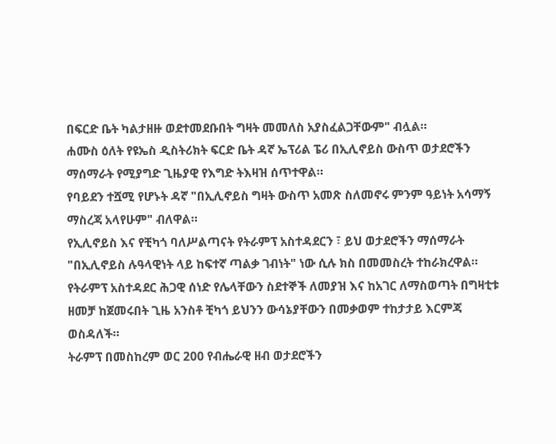በፍርድ ቤት ካልታዘዙ ወደተመደቡበት ግዛት መመለስ አያስፈልጋቸውም" ብሏል።
ሐሙስ ዕለት የዩኤስ ዲስትሪክት ፍርድ ቤት ዳኛ ኤፕሪል ፔሪ በኢሊኖይስ ውስጥ ወታደሮችን ማሰማራት የሚያግድ ጊዜያዊ የእግድ ትእዛዝ ሰጥተዋል።
የባይደን ተሿሚ የሆኑት ዳኛ "በኢሊኖይስ ግዛት ውስጥ አመጽ ስለመኖሩ ምንም ዓይነት አሳማኝ ማስረጃ አላየሁም" ብለዋል።
የኢሊኖይስ እና የቺካጎ ባለሥልጣናት የትራምፕ አስተዳደርን ፣ ይህ ወታደሮችን ማሰማራት "በኢሊኖይስ ሉዓላዊነት ላይ ከፍተኛ ጣልቃ ገብነት" ነው ሲሉ ክስ በመመስረት ተከራክረዋል።
የትራምፕ አስተዳደር ሕጋዊ ሰነድ የሌላቸውን ስደተኞች ለመያዝ እና ከአገር ለማስወጣት በግዛቲቱ ዘመቻ ከጀመሩበት ጊዜ አንስቶ ቺካጎ ይህንን ውሳኔያቸውን በመቃወም ተከታታይ እርምጃ ወስዳለች።
ትራምፕ በመስከረም ወር 200 የብሔራዊ ዘብ ወታደሮችን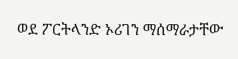ወደ ፖርትላንድ ኦሪገን ማሰማራታቸው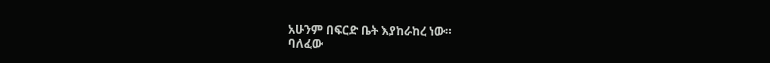አሁንም በፍርድ ቤት እያከራከረ ነው።
ባለፈው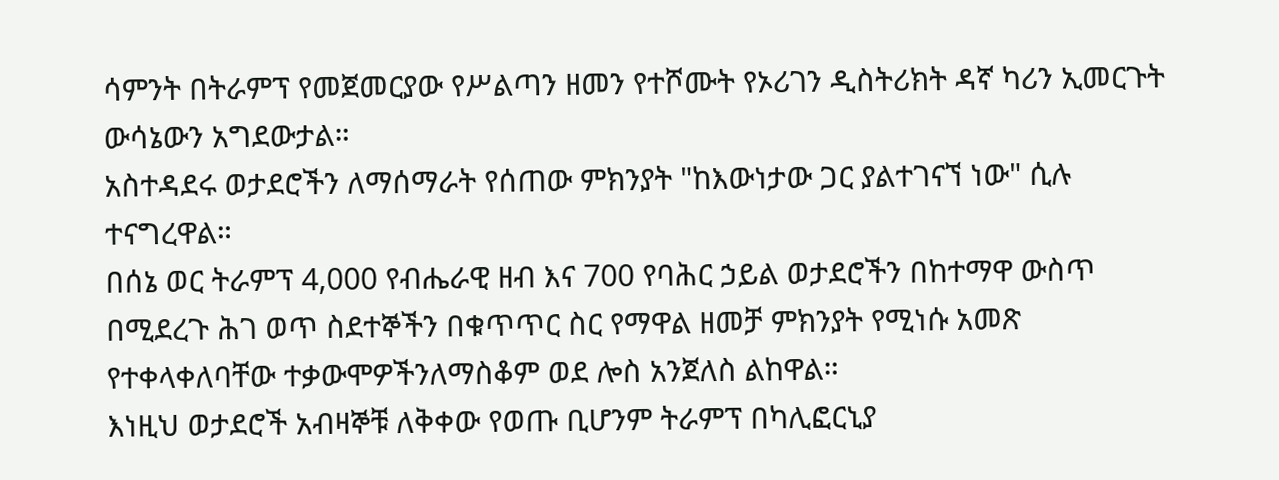ሳምንት በትራምፕ የመጀመርያው የሥልጣን ዘመን የተሾሙት የኦሪገን ዲስትሪክት ዳኛ ካሪን ኢመርጉት ውሳኔውን አግደውታል።
አስተዳደሩ ወታደሮችን ለማሰማራት የሰጠው ምክንያት "ከእውነታው ጋር ያልተገናኘ ነው" ሲሉ ተናግረዋል።
በሰኔ ወር ትራምፕ 4,000 የብሔራዊ ዘብ እና 700 የባሕር ኃይል ወታደሮችን በከተማዋ ውስጥ በሚደረጉ ሕገ ወጥ ስደተኞችን በቁጥጥር ስር የማዋል ዘመቻ ምክንያት የሚነሱ አመጽ የተቀላቀለባቸው ተቃውሞዎችንለማስቆም ወደ ሎስ አንጀለስ ልከዋል።
እነዚህ ወታደሮች አብዛኞቹ ለቅቀው የወጡ ቢሆንም ትራምፕ በካሊፎርኒያ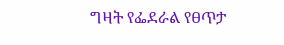ግዛት የፌደራል የፀጥታ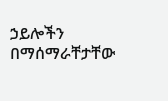ኃይሎችን በማሰማራቸታቸው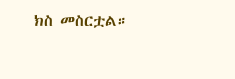ክስ መስርቷል።